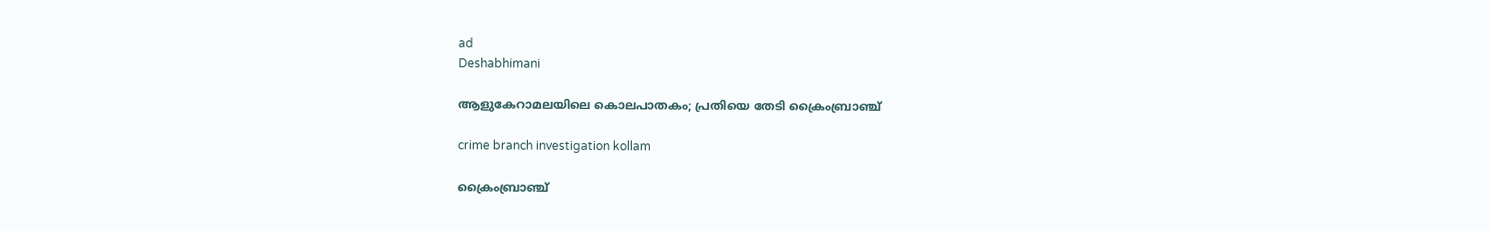ad
Deshabhimani

ആളുകേറാമലയിലെ കൊലപാതകം; പ്രതിയെ തേടി ക്രൈംബ്രാഞ്ച്

crime branch investigation kollam

ക്രൈംബ്രാഞ്ച്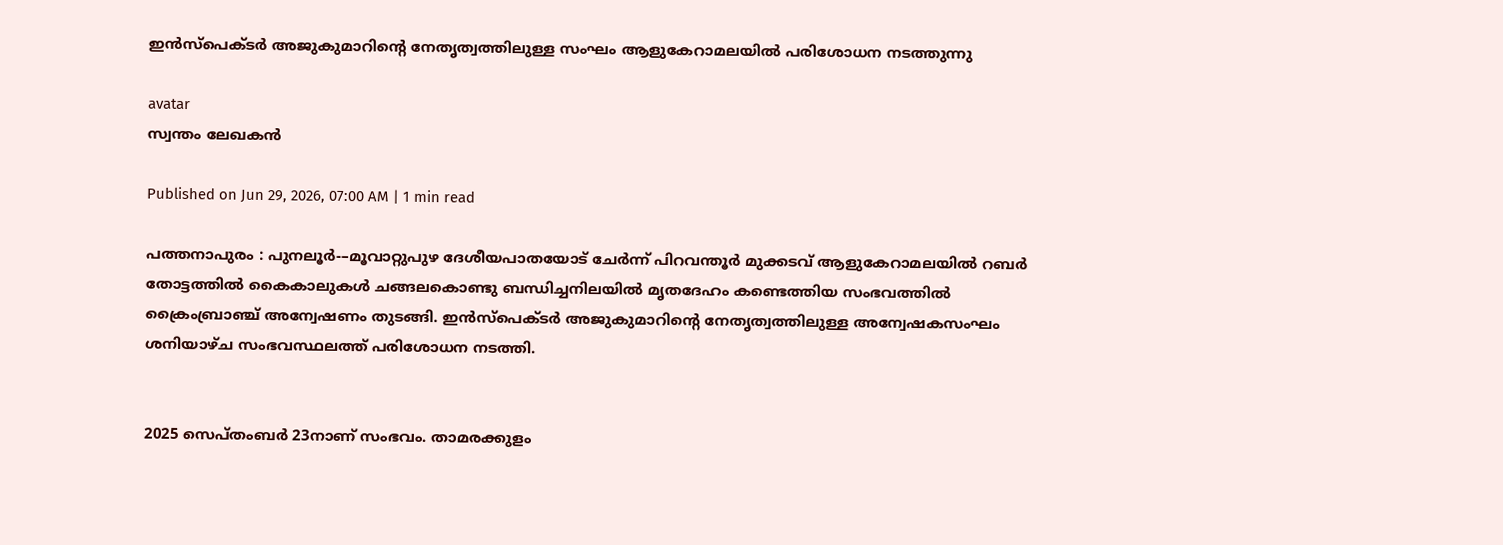ഇന്‍സ്‌പെക്ടര്‍ അജുകുമാറിന്റെ നേതൃത്വത്തിലുള്ള സംഘം ആളുകേറാമലയില്‍ പരിശോധന നടത്തുന്നു

avatar
സ്വന്തം ലേഖകൻ

Published on Jun 29, 2026, 07:00 AM | 1 min read

പത്തനാപുരം : പുനലൂർ-–മൂവാറ്റുപുഴ ദേശീയപാതയോട്‌ ചേർന്ന്‌ പിറവന്തൂർ മുക്കടവ് ആളുകേറാമലയിൽ റബർ തോട്ടത്തിൽ കൈകാലുകൾ ചങ്ങലകൊണ്ടു ബന്ധിച്ചനിലയിൽ മൃതദേഹം കണ്ടെത്തിയ സംഭവത്തിൽ ക്രൈംബ്രാഞ്ച് അന്വേഷണം തുടങ്ങി. ഇൻസ്‌പെക്ടർ അജുകുമാറിന്റെ നേതൃത്വത്തിലുള്ള അന്വേഷകസംഘം ശനിയാഴ്ച സംഭവസ്ഥലത്ത് പരിശോധന നടത്തി.


2025 സെപ്തംബർ 23നാണ് സംഭവം. താമരക്കുളം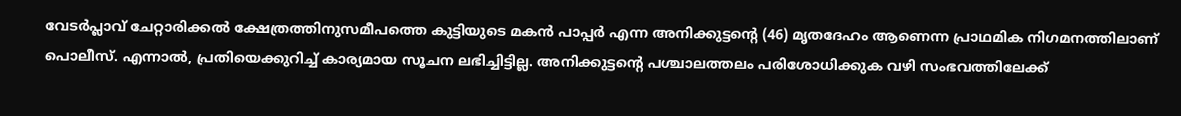വേടർപ്ലാവ് ചേറ്റാരിക്കൽ ക്ഷേത്രത്തിനുസമീപത്തെ കുട്ടിയുടെ മകൻ പാപ്പർ എന്ന അനിക്കുട്ടന്റെ (46) മൃതദേഹം ആണെന്ന പ്രാഥമിക നിഗമനത്തിലാണ്‌ പൊലീസ്‌. എന്നാൽ, പ്രതിയെക്കുറിച്ച്‌ കാര്യമായ സൂചന ലഭിച്ചിട്ടില്ല. അനിക്കുട്ടന്റെ പശ്ചാലത്തലം പരിശോധിക്കുക വഴി സംഭവത്തിലേക്ക്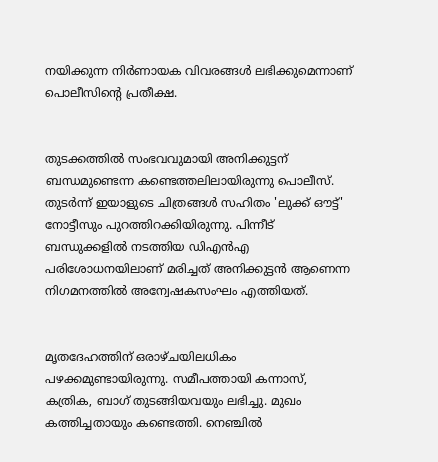നയിക്കുന്ന നിർണായക വിവരങ്ങൾ ലഭിക്കുമെന്നാണ് പൊലീസിന്റെ പ്രതീക്ഷ.


തുടക്കത്തിൽ സംഭവവുമായി അനിക്കുട്ടന്‌ ബന്ധമുണ്ടെന്ന കണ്ടെത്തലിലായിരുന്നു പൊലീസ്‌. തുടർന്ന് ഇയാളുടെ ചിത്രങ്ങൾ സഹിതം 'ലുക്ക് ഔട്ട്' നോട്ടീസും പുറത്തിറക്കിയിരുന്നു. പിന്നീട് ബന്ധുക്കളിൽ നടത്തിയ ഡിഎൻഎ പരിശോധനയിലാണ്‌ മരിച്ചത്‌ അനിക്കുട്ടൻ ആണെന്ന നിഗമനത്തിൽ അന്വേഷകസംഘം എത്തിയത്‌.


മൃതദേഹത്തിന് ഒരാഴ്ചയിലധികം പഴക്കമുണ്ടായിരുന്നു. സമീപത്തായി കന്നാസ്, കത്രിക, ബാഗ് തുടങ്ങിയവയും ലഭിച്ചു. മുഖം കത്തിച്ചതായും കണ്ടെത്തി. നെഞ്ചിൽ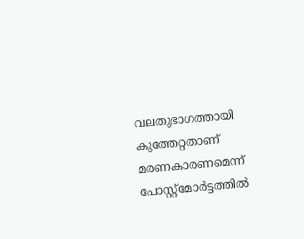വലതുഭാഗത്തായി കുത്തേറ്റതാണ് മരണകാരണമെന്ന്‌ പോസ്റ്റ്മോർട്ടത്തിൽ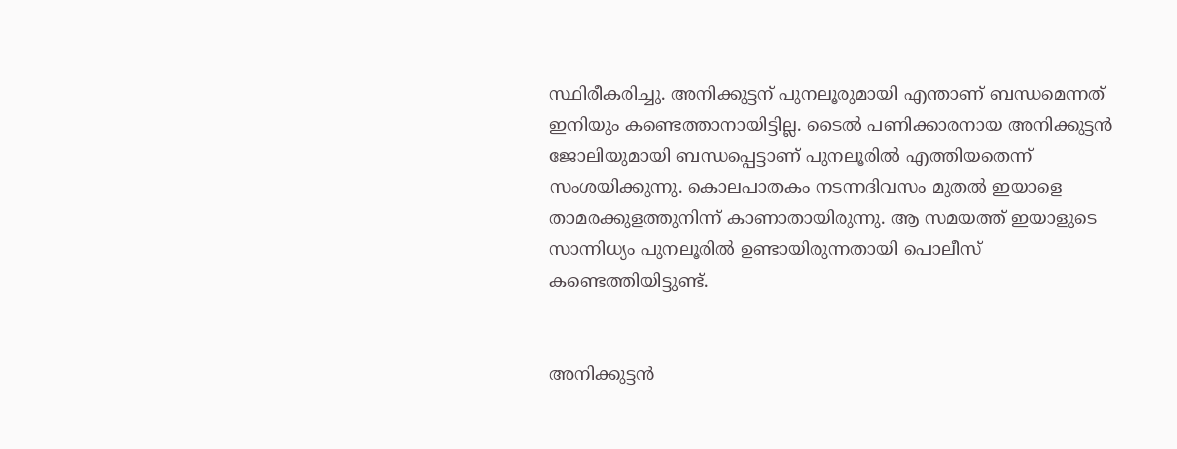സ്ഥിരീകരിച്ചു. അനിക്കുട്ടന് പുനലൂരുമായി എന്താണ് ബന്ധമെന്നത് ഇനിയും കണ്ടെത്താനായിട്ടില്ല. ടൈൽ പണിക്കാരനായ അനിക്കുട്ടൻ ജോലിയുമായി ബന്ധപ്പെട്ടാണ്‌ പുനലൂരിൽ എത്തിയതെന്ന് സംശയിക്കുന്നു. കൊലപാതകം നടന്നദിവസം മുതൽ ഇയാളെ താമരക്കുളത്തുനിന്ന്‌ കാണാതായിരുന്നു. ആ സമയത്ത്‌ ഇയാളുടെ സാന്നിധ്യം പുനലൂരിൽ ഉണ്ടായിരുന്നതായി പൊലീസ് കണ്ടെത്തിയിട്ടുണ്ട്‌.


അനിക്കുട്ടൻ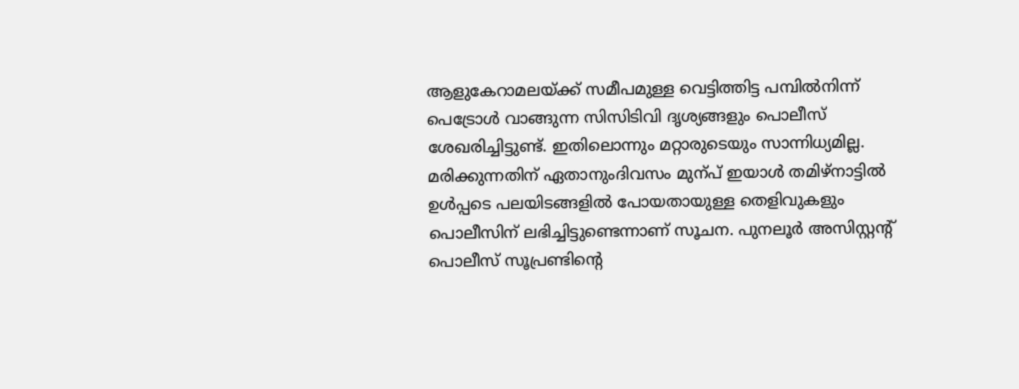ആളുകേറാമലയ്ക്ക് സമീപമുള്ള വെട്ടിത്തിട്ട പമ്പിൽനിന്ന് പെട്രോൾ വാങ്ങുന്ന സിസിടിവി ദൃശ്യങ്ങളും പൊലീസ് ശേഖരിച്ചിട്ടുണ്ട്‌. ഇതിലൊന്നും മറ്റാരുടെയും സാന്നിധ്യമില്ല. മരിക്കുന്നതിന് ഏതാനുംദിവസം മുന്പ്‌ ഇയാൾ തമിഴ്‌നാട്ടിൽ ഉൾപ്പടെ പലയിടങ്ങളിൽ പോയതായുള്ള തെളിവുകളും പൊലീസിന്‌ ലഭിച്ചിട്ടുണ്ടെന്നാണ്‌ സൂചന. പുനലൂർ അസിസ്റ്റന്റ് പൊലീസ് സൂപ്രണ്ടിന്റെ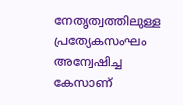നേതൃത്വത്തിലുള്ള പ്രത്യേകസംഘം അന്വേഷിച്ച കേസാണ്‌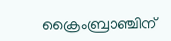ക്രൈംബ്രാഞ്ചിന്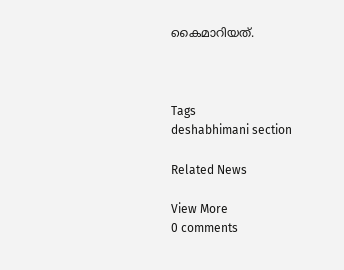കൈമാറിയത്.



Tags
deshabhimani section

Related News

View More
0 comments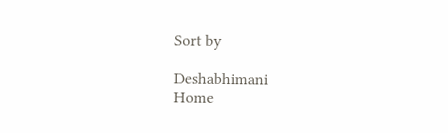Sort by

Deshabhimani
Home